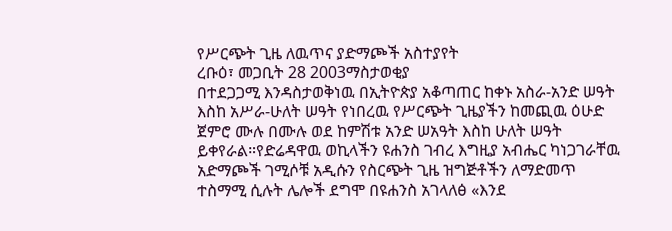የሥርጭት ጊዜ ለዉጥና ያድማጮች አስተያየት
ረቡዕ፣ መጋቢት 28 2003ማስታወቂያ
በተደጋጋሚ እንዳስታወቅነዉ በኢትዮጵያ አቆጣጠር ከቀኑ አስራ-አንድ ሠዓት እስከ አሥራ-ሁለት ሠዓት የነበረዉ የሥርጭት ጊዜያችን ከመጪዉ ዕሁድ ጀምሮ ሙሉ በሙሉ ወደ ከምሽቱ አንድ ሠአዓት እስከ ሁለት ሠዓት ይቀየራል።የድሬዳዋዉ ወኪላችን ዩሐንስ ገብረ እግዚያ አብሔር ካነጋገራቸዉ አድማጮች ገሚሶቹ አዲሱን የስርጭት ጊዜ ዝግጅቶችን ለማድመጥ ተስማሚ ሲሉት ሌሎች ደግሞ በዩሐንስ አገላለፅ «እንደ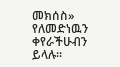መክሰስ» የለመድነዉን ቀየራችሁብን ይላሉ።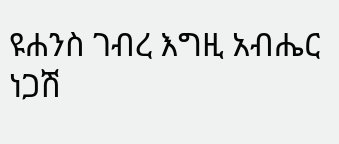ዩሐንስ ገብረ እግዚ አብሔር
ነጋሽ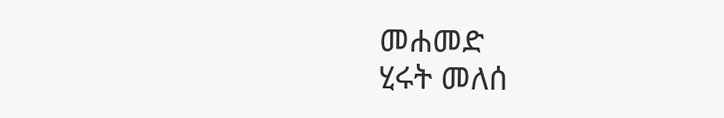መሐመድ
ሂሩት መለሰ